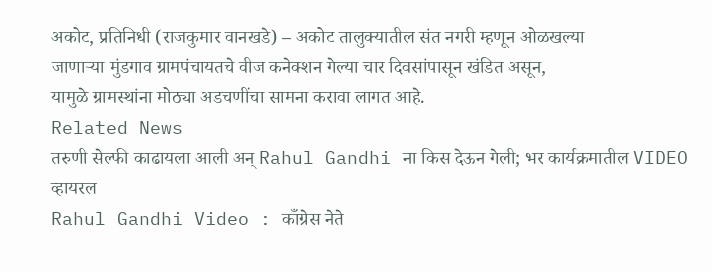अकोट, प्रतिनिधी (राजकुमार वानखडे) – अकोट तालुक्यातील संत नगरी म्हणून ओळखल्या
जाणाऱ्या मुंडगाव ग्रामपंचायतचे वीज कनेक्शन गेल्या चार दिवसांपासून खंडित असून,
यामुळे ग्रामस्थांना मोठ्या अडचणींचा सामना करावा लागत आहे.
Related News
तरुणी सेल्फी काढायला आली अन् Rahul Gandhi ना किस देऊन गेली; भर कार्यक्रमातील VIDEO व्हायरल
Rahul Gandhi Video : काँग्रेस नेते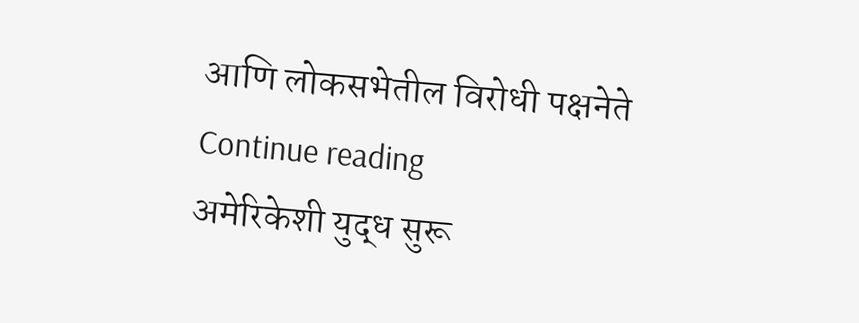आणि लोकसभेतील विरोधी पक्षनेते
Continue reading
अमेरिकेशी युद्ध सुरू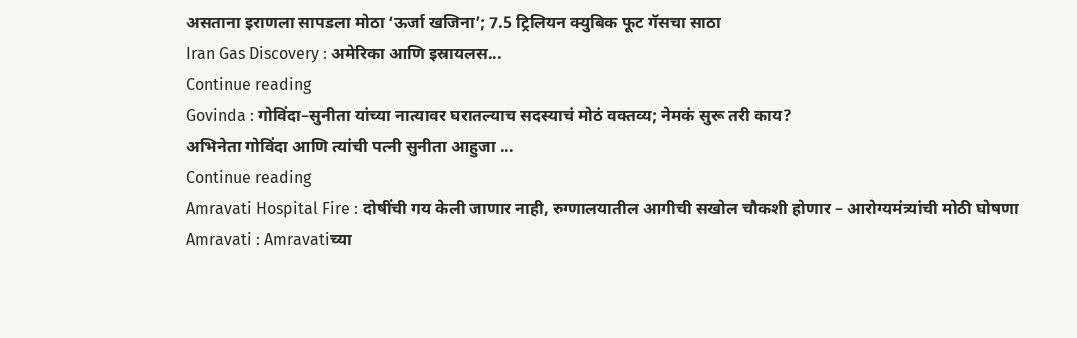असताना इराणला सापडला मोठा ‘ऊर्जा खजिना’; 7.5 ट्रिलियन क्युबिक फूट गॅसचा साठा
Iran Gas Discovery : अमेरिका आणि इस्रायलस...
Continue reading
Govinda : गोविंदा–सुनीता यांच्या नात्यावर घरातल्याच सदस्याचं मोठं वक्तव्य; नेमकं सुरू तरी काय?
अभिनेता गोविंदा आणि त्यांची पत्नी सुनीता आहुजा ...
Continue reading
Amravati Hospital Fire : दोषींची गय केली जाणार नाही, रुग्णालयातील आगीची सखोल चौकशी होणार – आरोग्यमंत्र्यांची मोठी घोषणा
Amravati : Amravatiच्या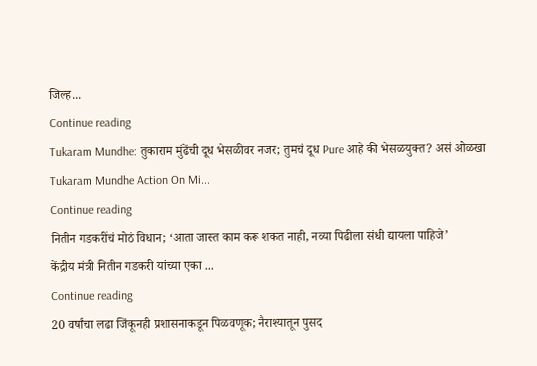जिल्ह...
Continue reading
Tukaram Mundhe: तुकाराम मुंढेंची दूध भेसळीवर नजर; तुमचं दूध Pure आहे की भेसळयुक्त? असं ओळखा
Tukaram Mundhe Action On Mi...
Continue reading
नितीन गडकरींचं मोठं विधान; ‘आता जास्त काम करू शकत नाही, नव्या पिढीला संधी द्यायला पाहिजे’
केंद्रीय मंत्री नितीन गडकरी यांच्या एका ...
Continue reading
20 वर्षांचा लढा जिंकूनही प्रशासनाकडून पिळवणूक; नैराश्यातून पुसद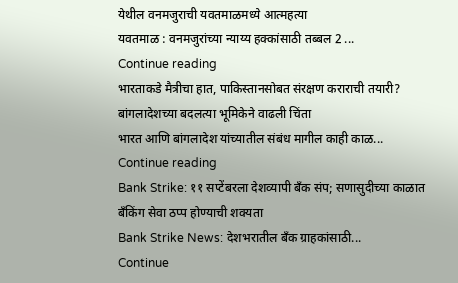येथील वनमजुराची यवतमाळमध्ये आत्महत्या
यवतमाळ : वनमजुरांच्या न्याय्य हक्कांसाठी तब्बल 2 ...
Continue reading
भारताकडे मैत्रीचा हात, पाकिस्तानसोबत संरक्षण कराराची तयारी? बांगलादेशच्या बदलत्या भूमिकेने वाढली चिंता
भारत आणि बांगलादेश यांच्यातील संबंध मागील काही काळ...
Continue reading
Bank Strike: ११ सप्टेंबरला देशव्यापी बँक संप; सणासुदीच्या काळात बँकिंग सेवा ठप्प होण्याची शक्यता
Bank Strike News: देशभरातील बँक ग्राहकांसाठी...
Continue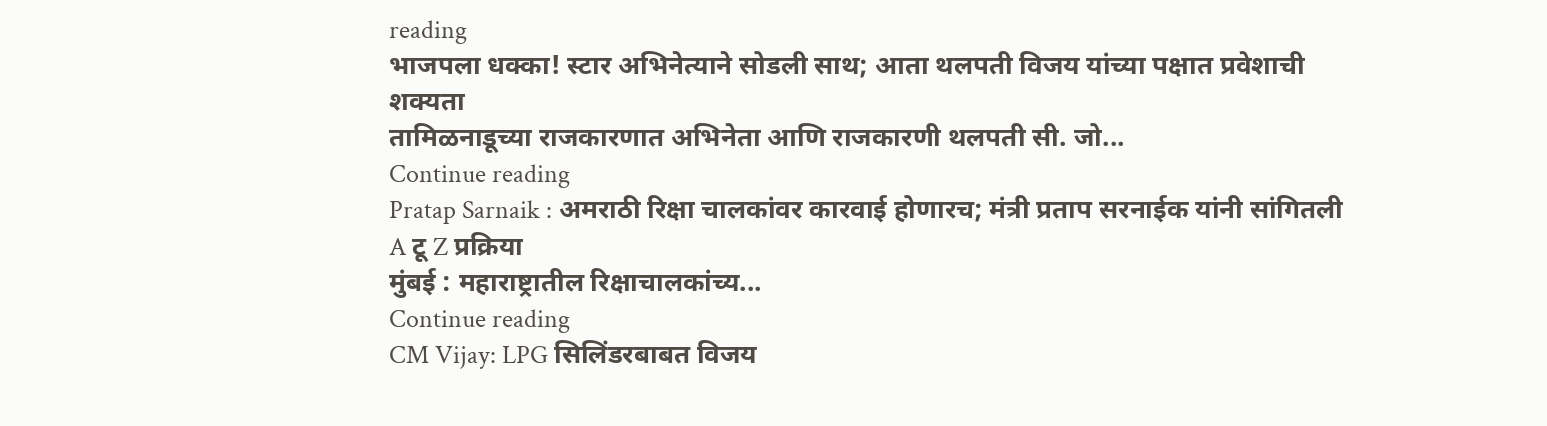reading
भाजपला धक्का! स्टार अभिनेत्याने सोडली साथ; आता थलपती विजय यांच्या पक्षात प्रवेशाची शक्यता
तामिळनाडूच्या राजकारणात अभिनेता आणि राजकारणी थलपती सी. जो...
Continue reading
Pratap Sarnaik : अमराठी रिक्षा चालकांवर कारवाई होणारच; मंत्री प्रताप सरनाईक यांनी सांगितली A टू Z प्रक्रिया
मुंबई : महाराष्ट्रातील रिक्षाचालकांच्य...
Continue reading
CM Vijay: LPG सिलिंडरबाबत विजय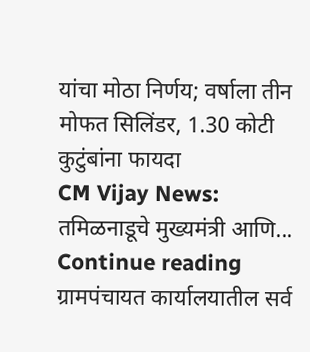यांचा मोठा निर्णय; वर्षाला तीन मोफत सिलिंडर, 1.30 कोटी कुटुंबांना फायदा
CM Vijay News: तमिळनाडूचे मुख्यमंत्री आणि...
Continue reading
ग्रामपंचायत कार्यालयातील सर्व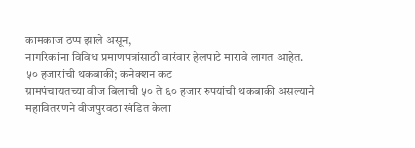कामकाज ठप्प झाले असून,
नागरिकांना विविध प्रमाणपत्रांसाठी वारंवार हेलपाटे मारावे लागत आहेत.
५० हजारांची थकबाकी; कनेक्शन कट
ग्रामपंचायतच्या वीज बिलाची ५० ते ६० हजार रुपयांची थकबाकी असल्याने महावितरणने वीजपुरवठा खंडित केला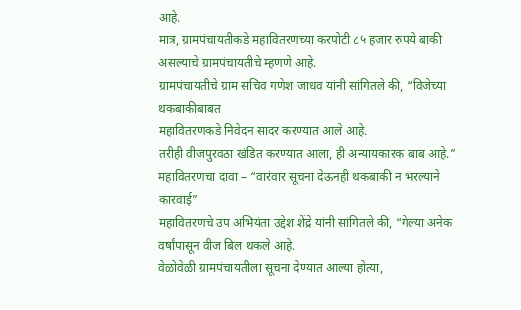आहे.
मात्र, ग्रामपंचायतीकडे महावितरणच्या करपोटी ८५ हजार रुपये बाकी असल्याचे ग्रामपंचायतीचे म्हणणे आहे.
ग्रामपंचायतीचे ग्राम सचिव गणेश जाधव यांनी सांगितले की, “विजेच्या थकबाकीबाबत
महावितरणकडे निवेदन सादर करण्यात आले आहे.
तरीही वीजपुरवठा खंडित करण्यात आला, ही अन्यायकारक बाब आहे.”
महावितरणचा दावा – “वारंवार सूचना देऊनही थकबाकी न भरल्याने कारवाई”
महावितरणचे उप अभियंता उद्देश शेंद्रे यांनी सांगितले की, “गेल्या अनेक वर्षांपासून वीज बिल थकले आहे.
वेळोवेळी ग्रामपंचायतीला सूचना देण्यात आल्या होत्या,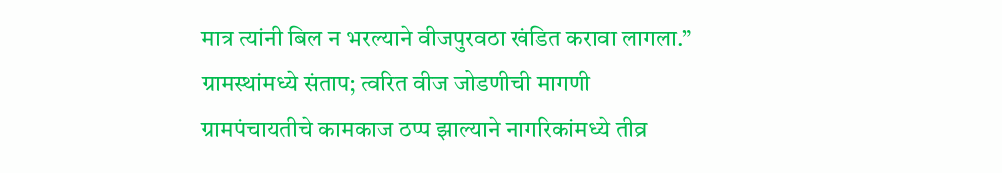मात्र त्यांनी बिल न भरल्याने वीजपुरवठा खंडित करावा लागला.”
ग्रामस्थांमध्ये संताप; त्वरित वीज जोडणीची मागणी
ग्रामपंचायतीचे कामकाज ठप्प झाल्याने नागरिकांमध्ये तीव्र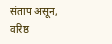संताप असून,
वरिष्ठ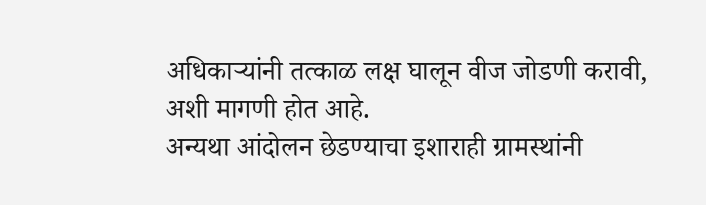अधिकाऱ्यांनी तत्काळ लक्ष घालून वीज जोडणी करावी, अशी मागणी होत आहे.
अन्यथा आंदोलन छेडण्याचा इशाराही ग्रामस्थांनी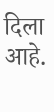दिला आहे.